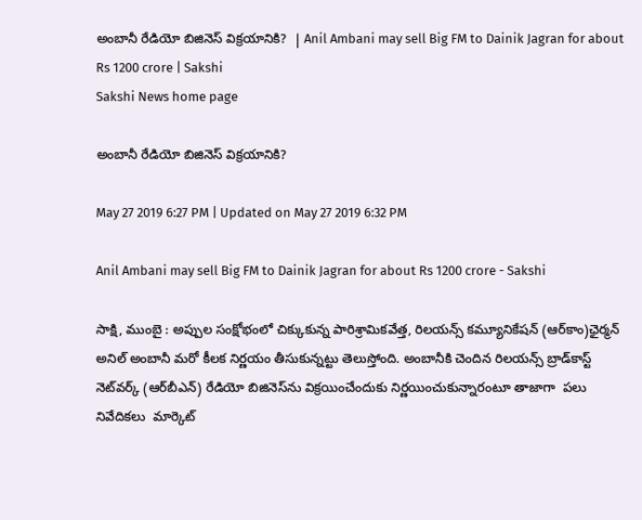అంబానీ రేడియో బిజినెస్‌ విక్రయానికి?  | Anil Ambani may sell Big FM to Dainik Jagran for about Rs 1200 crore | Sakshi
Sakshi News home page

అంబానీ రేడియో బిజినెస్‌ విక్రయానికి?

May 27 2019 6:27 PM | Updated on May 27 2019 6:32 PM

Anil Ambani may sell Big FM to Dainik Jagran for about Rs 1200 crore - Sakshi

సాక్షి, ముంబై : అప్పుల సంక్షోభంలో చిక్కుకున్న పారిశ్రామికవేత్త, రిలయన్స్‌ కమ్యూనికేషన్‌ (ఆర్‌కాం)ఛైర్మన్‌ అనిల్‌ అంబానీ మరో కీలక నిర్ణయం తీసుకున్నట్టు తెలుస్తోంది. అంబానీకి చెందిన రిలయన్స్ బ్రాడ్‌కాస్ట్ నెట్‌వర్క్ (ఆర్‌బీఎన్) రేడియో బిజినెస్‌ను విక్రయించేందుకు నిర్ణయించుకున్నారంటూ తాజాగా  పలు  నివేదికలు  మార్కెట్‌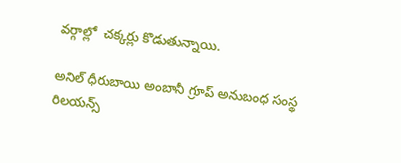వర్గాల్లో  చక్కర్లు కొడుతున్నాయి.

అనిల్ ధీరుబాయి అంబానీ గ్రూప్ అనుబంధ సంస్థ రిలయన్స్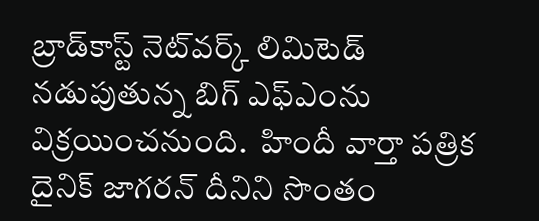బ్రాడ్‌కాస్ట్ నెట్‌వర్క్ లిమిటెడ్ నడుపుతున్న బిగ్‌ ఎఫ్‌ఎంను విక్రయించనుంది.  హిందీ వార్తా పత్రిక దైనిక్ జాగరన్ దీనిని సొంతం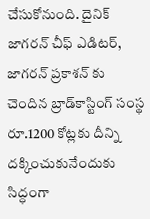చేసుకోనుంది. దైనిక్‌ జాగరన్‌ చీఫ్ ఎడిటర్, జాగరన్ ప్రకాశన్‌ కు చెందిన బ్రాడ్‌కాస్టింగ్‌ సంస్థ రూ.1200 కోట్లకు దీన్ని దక్కించుకునేందుకు సిద్ధంగా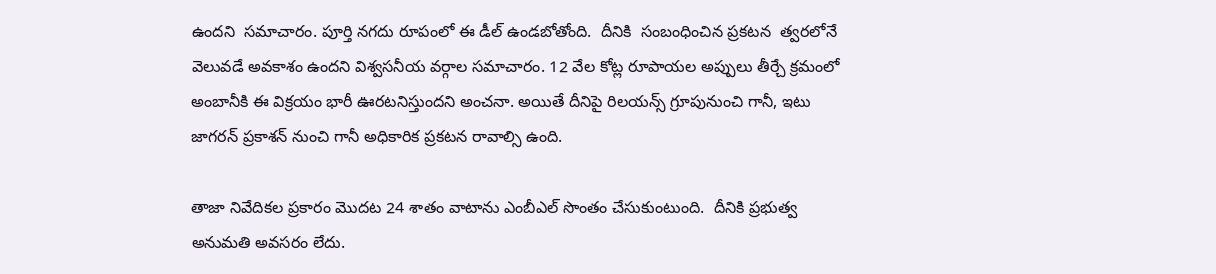ఉందని  సమాచారం. పూర్తి నగదు రూపంలో ఈ డీల్‌ ఉండబోతోంది.  దీనికి  సంబంధించిన ప్రకటన  త్వరలోనే వెలువడే అవకాశం ఉందని విశ్వసనీయ వర్గాల సమాచారం. 12 వేల కోట్ల రూపాయల అప్పులు తీర్చే క్రమంలో  అంబానీకి ఈ విక్రయం భారీ ఊరటనిస్తుందని అంచనా. అయితే దీనిపై రిలయన్స్‌ గ్రూపునుంచి గానీ, ఇటు జాగరన్ ప్రకాశన్‌ నుంచి గానీ అధికారిక ప్రకటన రావాల్సి ఉంది.

తాజా నివేదికల ప్రకారం మొదట 24 శాతం వాటాను ఎంబీఎల్‌ సొంతం చేసుకుంటుంది.  దీనికి ప్రభుత్వ అనుమతి అవసరం లేదు.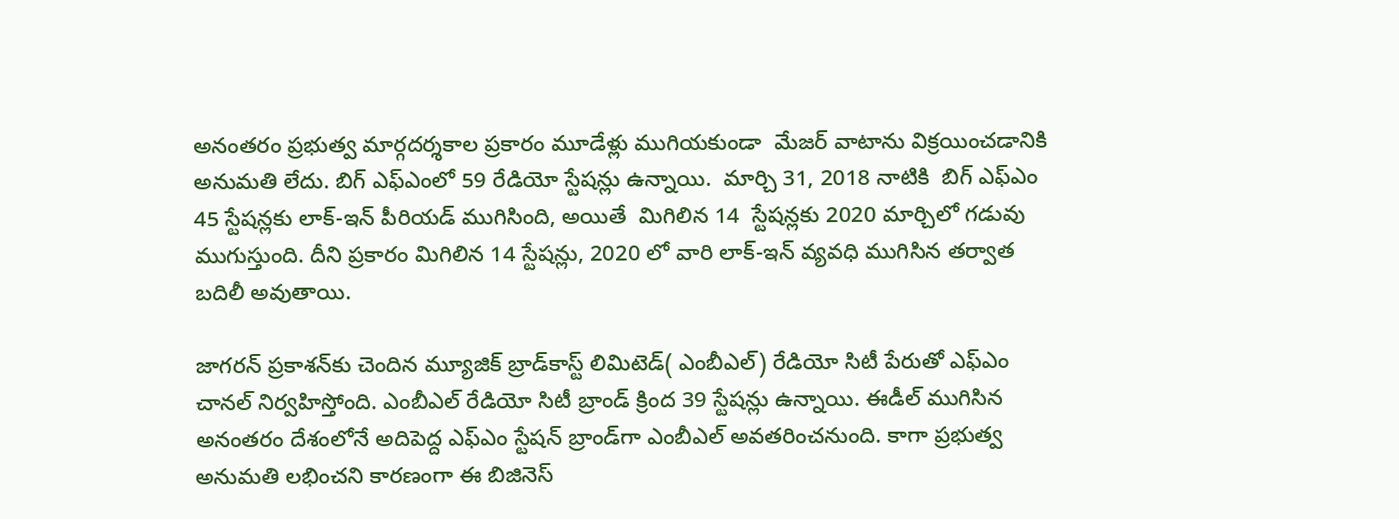అనంతరం ప్రభుత్వ మార్గదర్శకాల ప్రకారం మూడేళ్లు ముగియకుండా  మేజర్‌ వాటాను విక్రయించడానికి అనుమతి లేదు. బిగ్ ఎఫ్‌ఎంలో 59 రేడియో స్టేషన్లు ఉన్నాయి.  మార్చి 31, 2018 నాటికి  బిగ్ ఎఫ్‌ఎం 45 స్టేషన్లకు లాక్-ఇన్ పీరియడ్‌ ముగిసింది, అయితే  మిగిలిన 14  స్టేషన్లకు 2020 మార్చిలో గడువు ముగుస్తుంది. దీని ప్రకారం మిగిలిన 14 స్టేషన్లు, 2020 లో వారి లాక్-ఇన్ వ్యవధి ముగిసిన తర్వాత బదిలీ అవుతాయి.

జాగరన్ ప్రకాశన్‌కు చెందిన మ్యూజిక్‌ బ్రాడ్‌కాస్ట్‌ లిమిటెడ్‌( ఎంబీఎల్‌) రేడియో సిటీ పేరుతో ఎఫ్‌ఎం చానల్‌ నిర్వహిస్తోంది. ఎంబీఎల్‌ రేడియో సిటీ బ్రాండ్ క్రింద 39 స్టేషన్లు ఉన్నాయి. ఈడీల్‌ ముగిసిన అనంతరం దేశంలోనే అదిపెద్ద ఎఫ్‌ఎం స్టేషన్‌ బ్రాండ్‌గా ఎంబీఎల్‌ అవతరించనుంది. కాగా ప్రభుత్వ అనుమతి లభించని కారణంగా ఈ బిజినెస్‌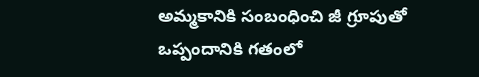అమ్మకానికి సంబంధించి జీ గ్రూపుతో ఒప్పందానికి గతంలో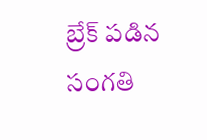బ్రేక్‌ పడిన సంగతి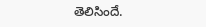తెలిసిందే.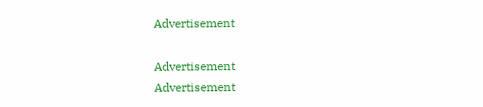Advertisement

Advertisement
Advertisement